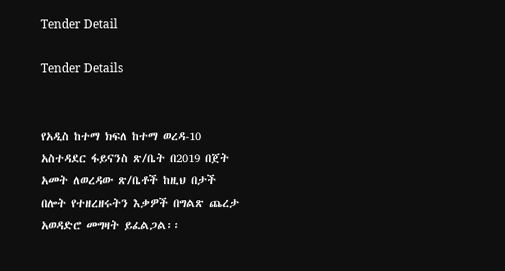Tender Detail

Tender Details


የአዲስ ከተማ ክፍለ ከተማ ወረዳ-10 አስተዳደር ፋይናንስ ጽ/ቤት በ2019 በጀት አመት ለወረዳው ጽ/ቤቶች ከዚህ በታች በሎት የተዘረዘሩትን እቃዎች በግልጽ ጨረታ አወዳድሮ መግዛት ይፈልጋል፡፡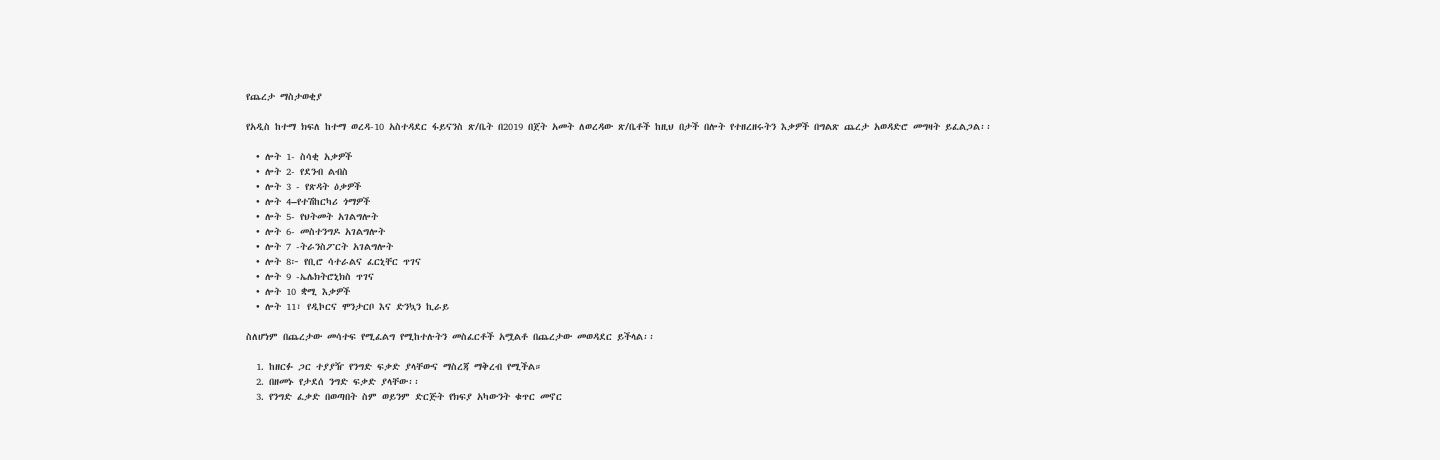የጨረታ ማስታወቂያ

የአዲስ ከተማ ክፍለ ከተማ ወረዳ-10 አስተዳደር ፋይናንስ ጽ/ቤት በ2019 በጀት አመት ለወረዳው ጽ/ቤቶች ከዚህ በታች በሎት የተዘረዘሩትን እቃዎች በግልጽ ጨረታ አወዳድሮ መግዛት ይፈልጋል፡፡

  • ሎት 1- ስሳቂ አቃዎች
  • ሎት 2- የደንብ ልብስ
  • ሎት 3 - የጽዳት ዕቃዎች
  • ሎት 4–የተሽከርካሪ ጎማዎች
  • ሎት 5- የህትመት አገልግሎት
  • ሎት 6- መስተንግዶ አገልግሎት
  • ሎት 7 -ትራንስፖርት አገልግሎት
  • ሎት 8፦ የቢሮ ሳተራልና ፈርኒቸር ጥገና
  • ሎት 9 -ኤሌክትሮኒክስ ጥገና
  • ሎት 10 ቋሚ እቃዎች
  • ሎት 11፣ የዲኮርና ሞንታርቦ እና ድንኳን ኪራይ

ስለሆነም በጨረታው መሳተፍ የሚፈልግ የሚከተሉትን መስፈርቶች አሟልቶ በጨረታው መወዳደር ይችላል፡፡

  1. ከዘርፉ ጋር ተያያዥ የንግድ ፍቃድ ያላቸውና ማስረጃ ማቅረብ የሚችል።
  2. በዘመኑ የታደሰ ንግድ ፍቃድ ያላቸው፡፡
  3. የንግድ ፈቃድ በወጣበት ስም ወይንም ድርጅት የክፍያ አካውንት ቁጥር መኖር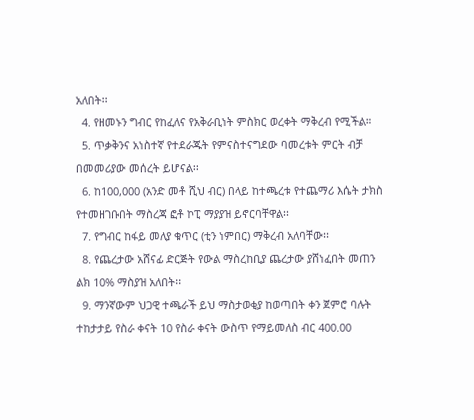አለበት፡፡
  4. የዘመኑን ግብር የከፈለና የአቅራቢነት ምስክር ወረቀት ማቅረብ የሚችል።
  5. ጥቃቅንና አነስተኛ የተደራጁት የምናስተናግደው ባመረቱት ምርት ብቻ በመመሪያው መሰረት ይሆናል፡፡
  6. ከ100,000 (አንድ መቶ ሺህ ብር) በላይ ከተጫረቱ የተጨማሪ እሴት ታክስ የተመዘገቡበት ማስረጃ ፎቶ ኮፒ ማያያዝ ይኖርባቸዋል፡፡
  7. የግብር ከፋይ መለያ ቁጥር (ቲን ነምበር) ማቅረብ አለባቸው፡፡
  8. የጨረታው አሸናፊ ድርጅት የውል ማስረከቢያ ጨረታው ያሸነፈበት መጠን ልክ 10% ማስያዝ አለበት፡፡
  9. ማንኛውም ህጋዊ ተጫራች ይህ ማስታወቂያ ከወጣበት ቀን ጀምሮ ባሉት ተከታታይ የስራ ቀናት 10 የስራ ቀናት ውስጥ የማይመለስ ብር 400.00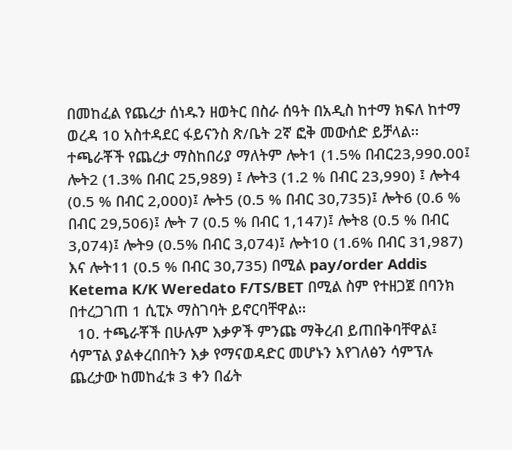በመከፈል የጨረታ ሰነዱን ዘወትር በስራ ሰዓት በአዲስ ከተማ ክፍለ ከተማ ወረዳ 10 አስተዳደር ፋይናንስ ጽ/ቤት 2ኛ ፎቅ መውሰድ ይቻላል፡፡ ተጫራቾች የጨረታ ማስከበሪያ ማለትም ሎት1 (1.5% በብር23,990.00፤ ሎት2 (1.3% በብር 25,989) ፤ ሎት3 (1.2 % በብር 23,990) ፤ ሎት4 (0.5 % በብር 2,000)፤ ሎት5 (0.5 % በብር 30,735)፤ ሎት6 (0.6 % በብር 29,506)፤ ሎት 7 (0.5 % በብር 1,147)፤ ሎት8 (0.5 % በብር 3,074)፤ ሎት9 (0.5% በብር 3,074)፤ ሎት10 (1.6% በብር 31,987) እና ሎት11 (0.5 % በብር 30,735) በሚል pay/order Addis Ketema K/K Weredato F/TS/BET በሚል ስም የተዘጋጀ በባንክ በተረጋገጠ 1 ሲፒኦ ማስገባት ይኖርባቸዋል፡፡
  10. ተጫራቾች በሁሉም እቃዎች ምንጩ ማቅረብ ይጠበቅባቸዋል፤ ሳምፕል ያልቀረበበትን እቃ የማናወዳድር መሆኑን እየገለፅን ሳምፕሉ ጨረታው ከመከፈቱ 3 ቀን በፊት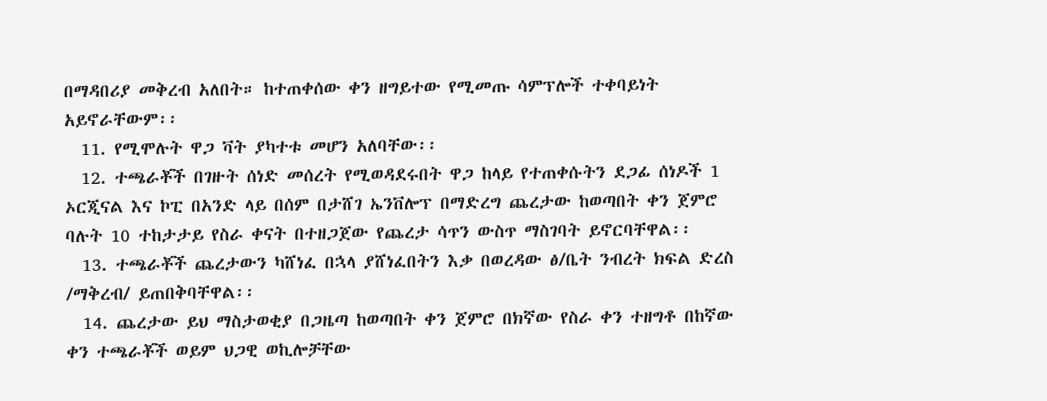በማዳበሪያ መቅረብ አለበት። ከተጠቀሰው ቀን ዘግይተው የሚመጡ ሳምፕሎች ተቀባይነት አይኖራቸውም፡፡
  11. የሚሞሉት ዋጋ ቫት ያካተቱ መሆን አለባቸው፡፡
  12. ተጫራቾች በገዙት ሰነድ መሰረት የሚወዳደሩበት ዋጋ ከላይ የተጠቀሱትን ደጋፊ ሰነዶች 1 ኦርጂናል እና ኮፒ በአንድ ላይ በሰም በታሸገ ኤንቨሎፕ በማድረግ ጨረታው ከወጣበት ቀን ጀምሮ ባሉት 10 ተከታታይ የስራ ቀናት በተዘጋጀው የጨረታ ሳጥን ውስጥ ማስገባት ይኖርባቸዋል፡፡
  13. ተጫራቾች ጨረታውን ካሸነፈ በኋላ ያሸነፈበትን እቃ በወረዳው ፅ/ቤት ንብረት ክፍል ድረስ /ማቅረብ/ ይጠበቅባቸዋል፡፡
  14. ጨረታው ይህ ማስታወቂያ በጋዜጣ ከወጣበት ቀን ጀምሮ በክኛው የስራ ቀን ተዘግቶ በከኛው ቀን ተጫራቾች ወይም ህጋዊ ወኪሎቻቸው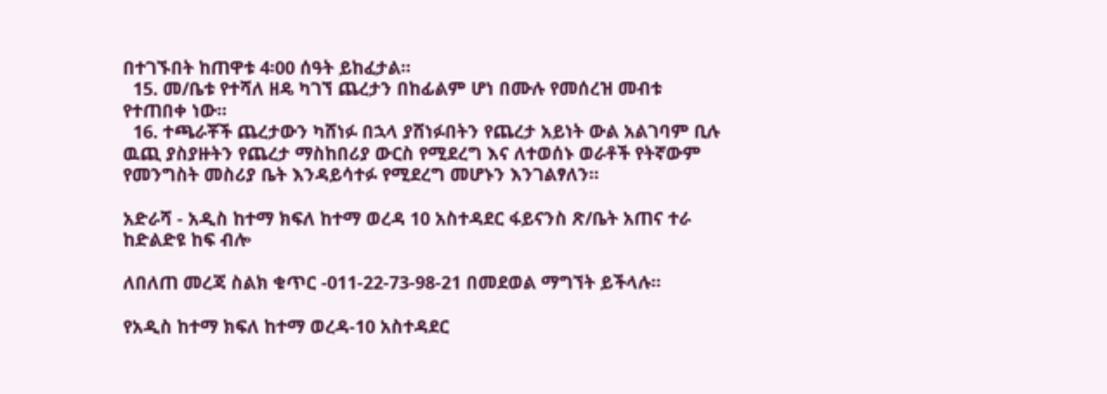በተገኙበት ከጠዋቱ 4፡00 ሰዓት ይከፈታል፡፡
  15. መ/ቤቱ የተሻለ ዘዴ ካገኘ ጨረታን በከፊልም ሆነ በሙሉ የመሰረዝ መብቱ የተጠበቀ ነው፡፡
  16. ተጫራቾች ጨረታውን ካሸነፉ በኋላ ያሸነፉበትን የጨረታ አይነት ውል አልገባም ቢሉ ዉጪ ያስያዙትን የጨረታ ማስከበሪያ ውርስ የሚደረግ እና ለተወሰኑ ወራቶች የትኛውም የመንግስት መስሪያ ቤት እንዳይሳተፉ የሚደረግ መሆኑን እንገልፃለን፡፡

አድራሻ - አዲስ ከተማ ክፍለ ከተማ ወረዳ 10 አስተዳደር ፋይናንስ ጽ/ቤት አጠና ተራ ከድልድዩ ከፍ ብሎ

ለበለጠ መረጃ ስልክ ቁጥር -011-22-73-98-21 በመደወል ማግኘት ይችላሉ፡፡

የአዲስ ከተማ ክፍለ ከተማ ወረዳ-10 አስተዳደር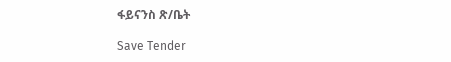ፋይናንስ ጽ/ቤት

Save Tender